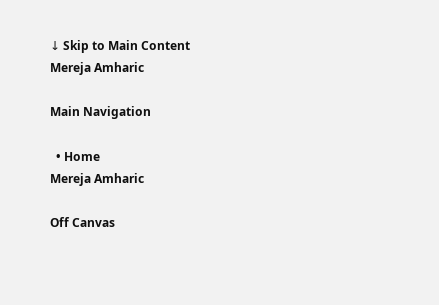↓ Skip to Main Content
Mereja Amharic

Main Navigation

  • Home
Mereja Amharic

Off Canvas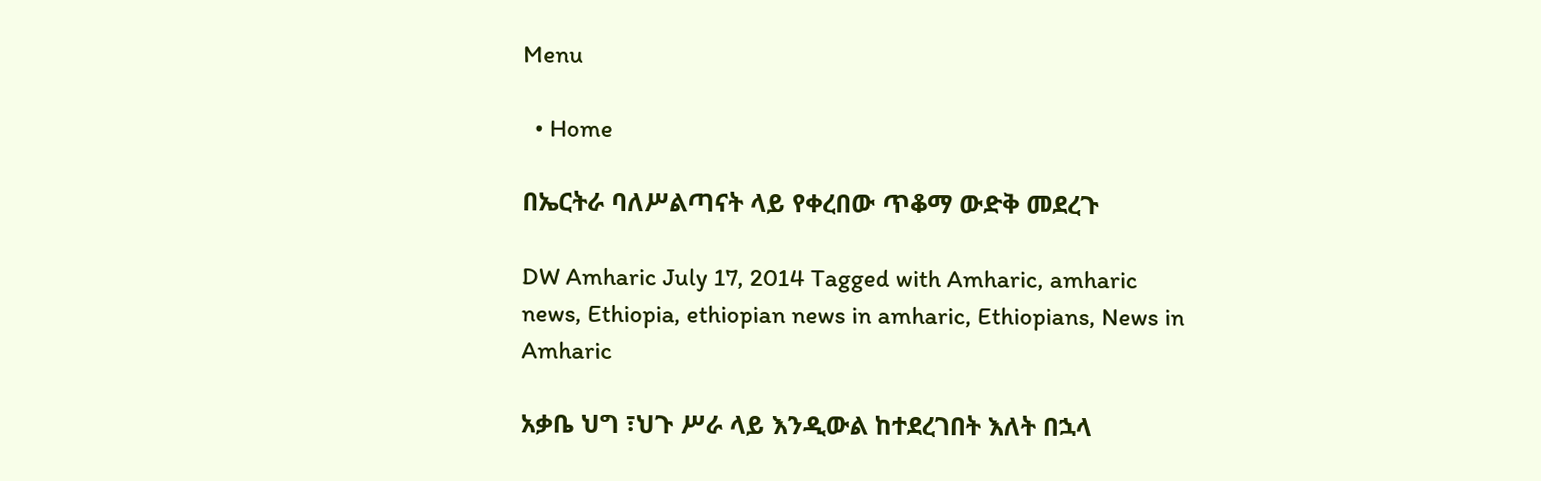Menu

  • Home

በኤርትራ ባለሥልጣናት ላይ የቀረበው ጥቆማ ውድቅ መደረጉ

DW Amharic July 17, 2014 Tagged with Amharic, amharic news, Ethiopia, ethiopian news in amharic, Ethiopians, News in Amharic

አቃቤ ህግ ፣ህጉ ሥራ ላይ እንዲውል ከተደረገበት እለት በኋላ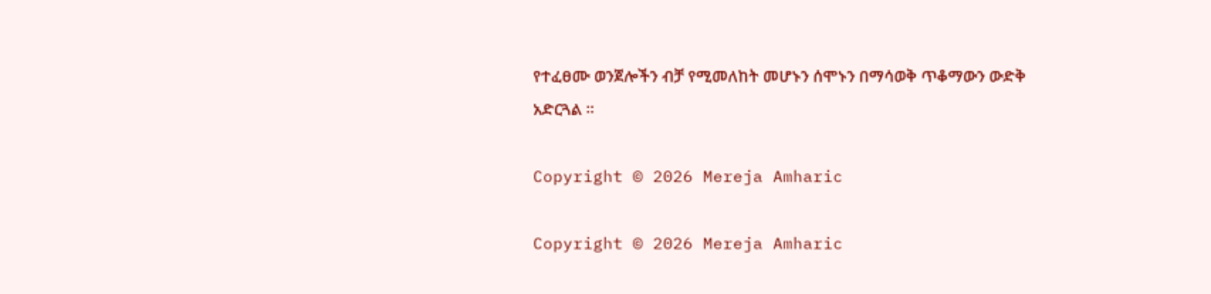የተፈፀሙ ወንጀሎችን ብቻ የሚመለከት መሆኑን ሰሞኑን በማሳወቅ ጥቆማውን ውድቅ አድርጓል ።

Copyright © 2026 Mereja Amharic

Copyright © 2026 Mereja Amharic